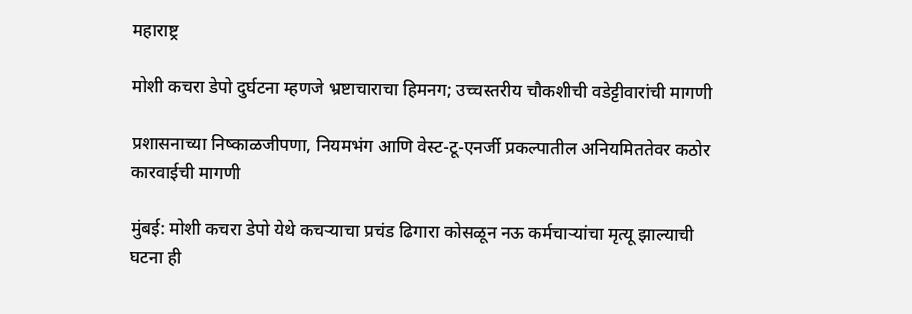महाराष्ट्र

मोशी कचरा डेपो दुर्घटना म्हणजे भ्रष्टाचाराचा हिमनग; उच्चस्तरीय चौकशीची वडेट्टीवारांची मागणी

प्रशासनाच्या निष्काळजीपणा, नियमभंग आणि वेस्ट-टू-एनर्जी प्रकल्पातील अनियमिततेवर कठोर कारवाईची मागणी

मुंबई: मोशी कचरा डेपो येथे कचऱ्याचा प्रचंड ढिगारा कोसळून नऊ कर्मचाऱ्यांचा मृत्यू झाल्याची घटना ही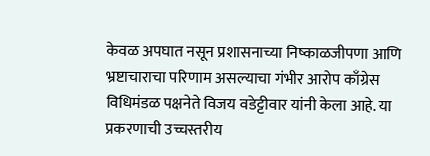केवळ अपघात नसून प्रशासनाच्या निष्काळजीपणा आणि भ्रष्टाचाराचा परिणाम असल्याचा गंभीर आरोप काँग्रेस विधिमंडळ पक्षनेते विजय वडेट्टीवार यांनी केला आहे. या प्रकरणाची उच्चस्तरीय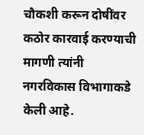चौकशी करून दोषींवर कठोर कारवाई करण्याची मागणी त्यांनी नगरविकास विभागाकडे केली आहे.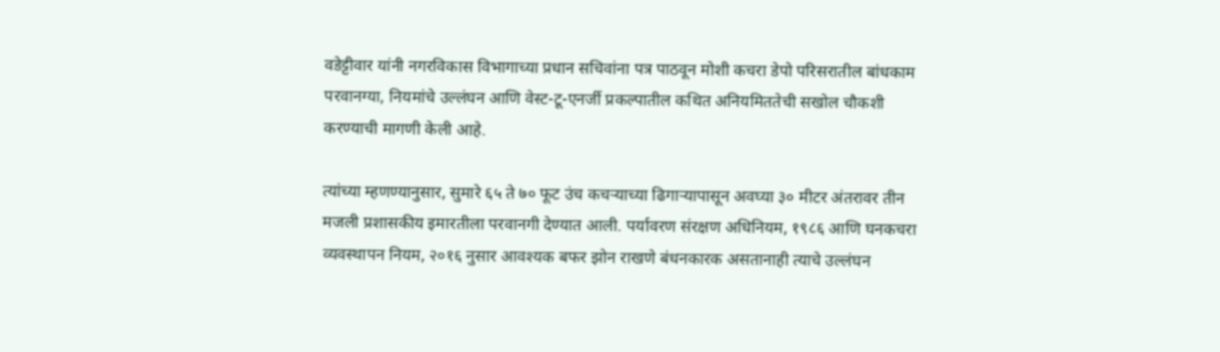वडेट्टीवार यांनी नगरविकास विभागाच्या प्रधान सचिवांना पत्र पाठवून मोशी कचरा डेपो परिसरातील बांधकाम परवानग्या, नियमांचे उल्लंघन आणि वेस्ट-टू-एनर्जी प्रकल्पातील कथित अनियमिततेची सखोल चौकशी करण्याची मागणी केली आहे.

त्यांच्या म्हणण्यानुसार, सुमारे ६५ ते ७० फूट उंच कचऱ्याच्या ढिगाऱ्यापासून अवघ्या ३० मीटर अंतरावर तीन मजली प्रशासकीय इमारतीला परवानगी देण्यात आली. पर्यावरण संरक्षण अधिनियम, १९८६ आणि घनकचरा व्यवस्थापन नियम, २०१६ नुसार आवश्यक बफर झोन राखणे बंधनकारक असतानाही त्याचे उल्लंघन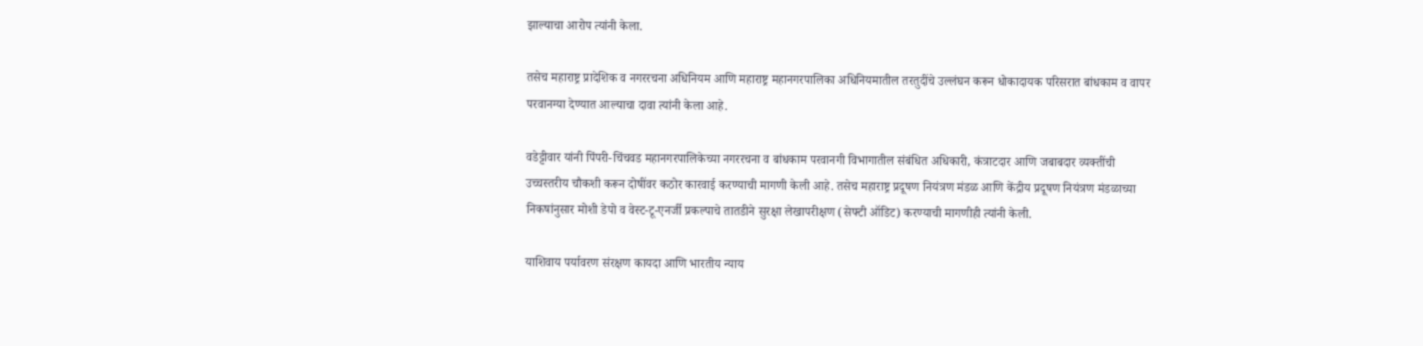झाल्याचा आरोप त्यांनी केला.

तसेच महाराष्ट्र प्रादेशिक व नगररचना अधिनियम आणि महाराष्ट्र महानगरपालिका अधिनियमातील तरतुदींचे उल्लंघन करून धोकादायक परिसरात बांधकाम व वापर परवानग्या देण्यात आल्याचा दावा त्यांनी केला आहे.

वडेट्टीवार यांनी पिंपरी-चिंचवड महानगरपालिकेच्या नगररचना व बांधकाम परवानगी विभागातील संबंधित अधिकारी, कंत्राटदार आणि जबाबदार व्यक्तींची उच्चस्तरीय चौकशी करून दोषींवर कठोर कारवाई करण्याची मागणी केली आहे. तसेच महाराष्ट्र प्रदूषण नियंत्रण मंडळ आणि केंद्रीय प्रदूषण नियंत्रण मंडळाच्या निकषांनुसार मोशी डेपो व वेस्ट-टू-एनर्जी प्रकल्पाचे तातडीने सुरक्षा लेखापरीक्षण (सेफ्टी ऑडिट) करण्याची मागणीही त्यांनी केली.

याशिवाय पर्यावरण संरक्षण कायदा आणि भारतीय न्याय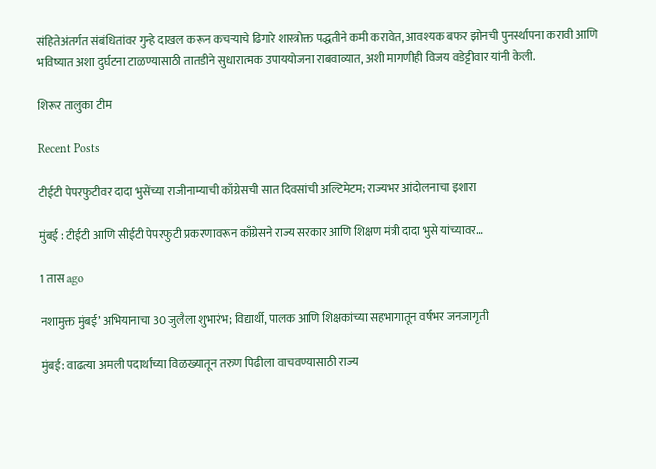संहितेअंतर्गत संबंधितांवर गुन्हे दाखल करून कचऱ्याचे ढिगारे शास्त्रोक्त पद्धतीने कमी करावेत, आवश्यक बफर झोनची पुनर्स्थापना करावी आणि भविष्यात अशा दुर्घटना टाळण्यासाठी तातडीने सुधारात्मक उपाययोजना राबवाव्यात, अशी मागणीही विजय वडेट्टीवार यांनी केली.

शिरूर तालुका टीम

Recent Posts

टीईटी पेपरफुटीवर दादा भुसेंच्या राजीनाम्याची काँग्रेसची सात दिवसांची अल्टिमेटम; राज्यभर आंदोलनाचा इशारा

मुंबई : टीईटी आणि सीईटी पेपरफुटी प्रकरणावरून काँग्रेसने राज्य सरकार आणि शिक्षण मंत्री दादा भुसे यांच्यावर…

1 तास ago

नशामुक्त मुंबई’ अभियानाचा 30 जुलैला शुभारंभ; विद्यार्थी, पालक आणि शिक्षकांच्या सहभागातून वर्षभर जनजागृती

मुंबई: वाढत्या अमली पदार्थांच्या विळख्यातून तरुण पिढीला वाचवण्यासाठी राज्य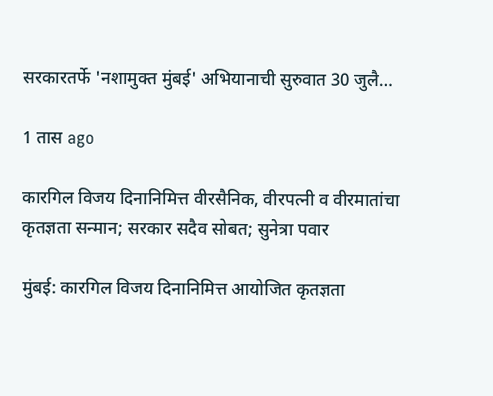सरकारतर्फे 'नशामुक्त मुंबई' अभियानाची सुरुवात 30 जुलै…

1 तास ago

कारगिल विजय दिनानिमित्त वीरसैनिक, वीरपत्नी व वीरमातांचा कृतज्ञता सन्मान; सरकार सदैव सोबत; सुनेत्रा पवार

मुंबई: कारगिल विजय दिनानिमित्त आयोजित कृतज्ञता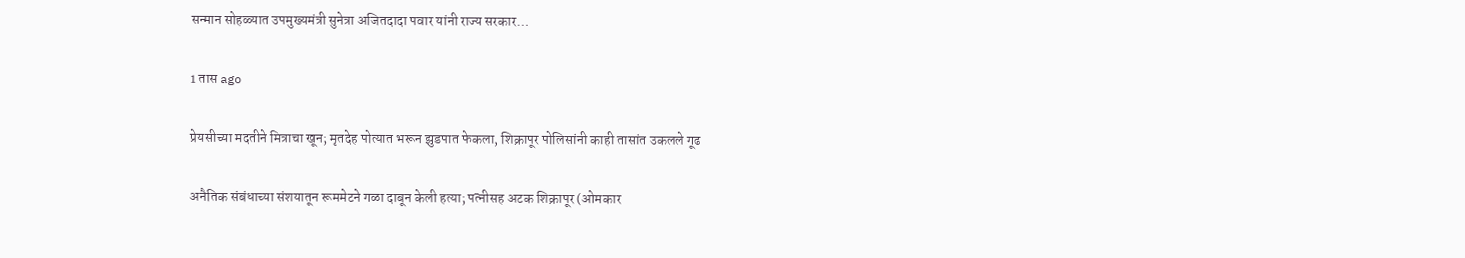सन्मान सोहळ्यात उपमुख्यमंत्री सुनेत्रा अजितदादा पवार यांनी राज्य सरकार…

1 तास ago

प्रेयसीच्या मदतीने मित्राचा खून; मृतदेह पोत्यात भरून झुडपात फेकला, शिक्रापूर पोलिसांनी काही तासांत उकलले गूढ

अनैतिक संबंधाच्या संशयातून रूममेटने गळा दाबून केली हत्या; पत्नीसह अटक शिक्रापूर (ओमकार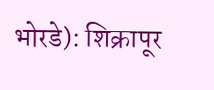भोरडे): शिक्रापूर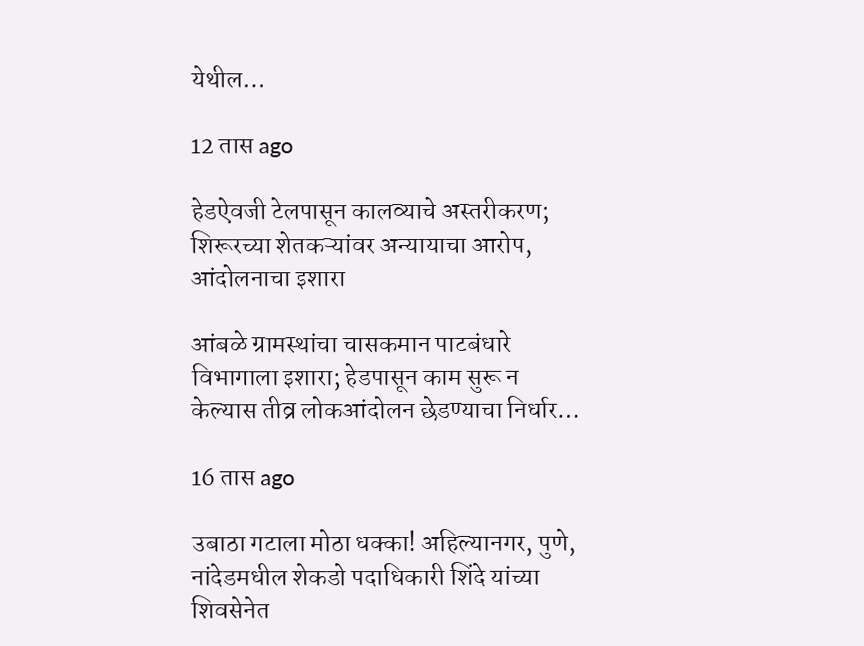येथील…

12 तास ago

हेडऐवजी टेलपासून कालव्याचे अस्तरीकरण; शिरूरच्या शेतकऱ्यांवर अन्यायाचा आरोप, आंदोलनाचा इशारा

आंबळे ग्रामस्थांचा चासकमान पाटबंधारे विभागाला इशारा; हेडपासून काम सुरू न केल्यास तीव्र लोकआंदोलन छेडण्याचा निर्धार…

16 तास ago

उबाठा गटाला मोठा धक्का! अहिल्यानगर, पुणे, नांदेडमधील शेकडो पदाधिकारी शिंदे यांच्या शिवसेनेत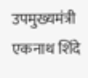उपमुख्यमंत्री एकनाथ शिंदे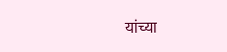यांच्या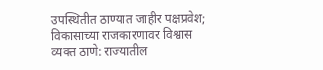उपस्थितीत ठाण्यात जाहीर पक्षप्रवेश; विकासाच्या राजकारणावर विश्वास व्यक्त ठाणे: राज्यातील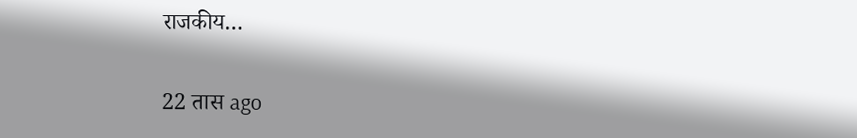राजकीय…

22 तास ago